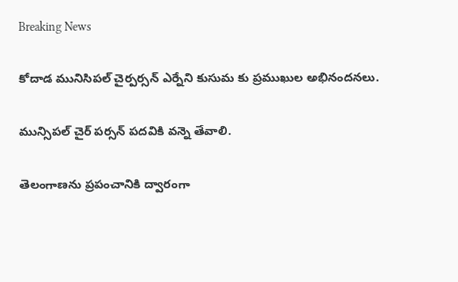Breaking News

కోదాడ మునిసిపల్ చైర్పర్సన్ ఎర్నేని కుసుమ కు ప్రముఖుల అభినందనలు.

మున్సిపల్ చైర్ పర్సన్ పదవికి వన్నె తేవాలి.

తెలంగాణను ప్రపంచానికి ద్వారంగా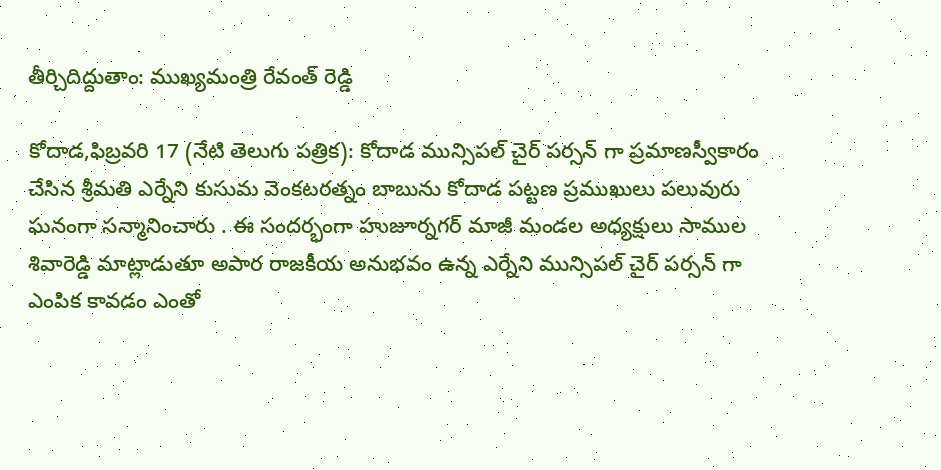తీర్చిదిద్దుతాం: ముఖ్యమంత్రి రేవంత్ రెడ్డి

కోదాడ,ఫిబ్రవరి 17 (నేటి తెలుగు పత్రిక): కోదాడ మున్సిపల్ చైర్ పర్సన్ గా ప్రమాణస్వీకారం చేసిన శ్రీమతి ఎర్నేని కుసుమ వెంకటరత్నం బాబును కోదాడ పట్టణ ప్రముఖులు పలువురు ఘనంగా సన్మానించారు . ఈ సందర్భంగా హుజూర్నగర్ మాజీ మండల అధ్యక్షులు సాముల శివారెడ్డి మాట్లాడుతూ అపార రాజకీయ అనుభవం ఉన్న ఎర్నేని మున్సిపల్ చైర్ పర్సన్ గా ఎంపిక కావడం ఎంతో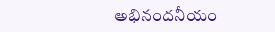అభినందనీయం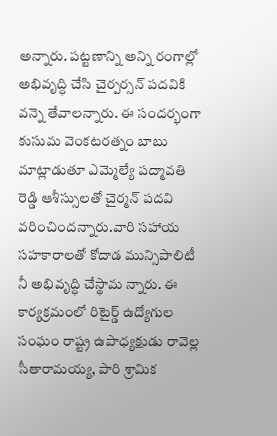అన్నారు. పట్టణాన్ని అన్ని రంగాల్లో అభివృద్ధి చేసి చైర్పర్సన్ పదవికి వన్నె తేవాలన్నారు. ఈ సందర్భంగా కుసుమ వెంకటరత్నం బాబు మాట్లాడుతూ ఎమ్మెల్యే పద్మావతి రెడ్డి ఆశీస్సులతో చైర్మన్ పదవి వరించిందన్నారు.వారి సహాయ సహకారాలతో కోదాడ మున్సిపాలిటీ నీ అభివృద్ధి చేస్థామ న్నారు. ఈ కార్యక్రమంలో రిటైర్డ్ ఉద్యోగుల సంఘం రాష్ట్ర ఉపాధ్యక్షుడు రావెల్ల సీతారామయ్య, పారి శ్రామిక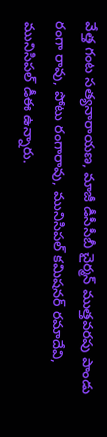వేత్త గంట సత్యనారాయణ, మాజీ డీసీసీబీ చైర్మన్ ముత్తవరపు పాండు రంగా రావు, పోటు రంగారావు, మునిసిపల్ కమిషనర్ రమాదేవి, మునిసిపల్ డీఈ ఉన్నారు.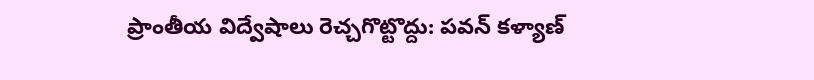ప్రాంతీయ విద్వేషాలు రెచ్చగొట్టొద్దు: పవన్ కళ్యాణ్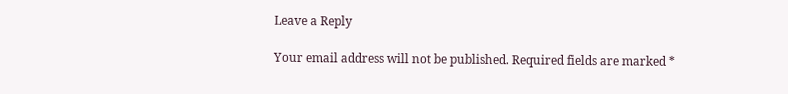Leave a Reply

Your email address will not be published. Required fields are marked *